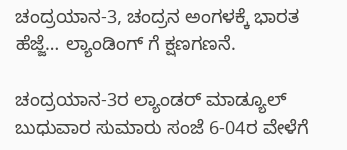ಚಂದ್ರಯಾನ-3, ಚಂದ್ರನ ಅಂಗಳಕ್ಕೆ ಭಾರತ ಹೆಜ್ಜೆ… ಲ್ಯಾಂಡಿಂಗ್ ಗೆ ಕ್ಷಣಗಣನೆ.

ಚಂದ್ರಯಾನ-3ರ ಲ್ಯಾಂಡರ್ ಮಾಡ್ಯೂಲ್ ಬುಧುವಾರ ಸುಮಾರು ಸಂಜೆ 6-04ರ ವೇಳೆಗೆ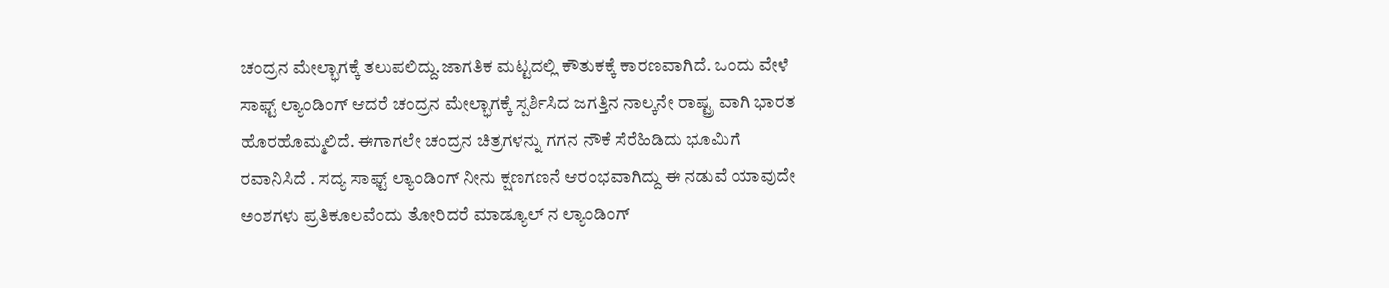ಚಂದ್ರನ ಮೇಲ್ಭಾಗಕ್ಕೆ ತಲುಪಲಿದ್ದು.ಜಾಗತಿಕ ಮಟ್ಟದಲ್ಲಿ ಕೌತುಕಕ್ಕೆ ಕಾರಣವಾಗಿದೆ. ಒಂದು ವೇಳೆ ಸಾಫ್ಟ್ ಲ್ಯಾಂಡಿಂಗ್ ಆದರೆ ಚಂದ್ರನ ಮೇಲ್ಭಾಗಕ್ಕೆ ಸ್ಪರ್ಶಿಸಿದ ಜಗತ್ತಿನ ನಾಲ್ಕನೇ ರಾಷ್ಟ್ರ ವಾಗಿ ಭಾರತ ಹೊರಹೊಮ್ಮಲಿದೆ. ಈಗಾಗಲೇ ಚಂದ್ರನ ಚಿತ್ರಗಳನ್ನು ಗಗನ ನೌಕೆ ಸೆರೆಹಿಡಿದು ಭೂಮಿಗೆ ರವಾನಿಸಿದೆ . ಸದ್ಯ ಸಾಫ್ಟ್ ಲ್ಯಾಂಡಿಂಗ್ ನೀನು ಕ್ಷಣಗಣನೆ ಆರಂಭವಾಗಿದ್ದು ಈ ನಡುವೆ ಯಾವುದೇ ಅಂಶಗಳು ಪ್ರತಿಕೂಲವೆಂದು ತೋರಿದರೆ ಮಾಡ್ಯೂಲ್ ನ ಲ್ಯಾಂಡಿಂಗ್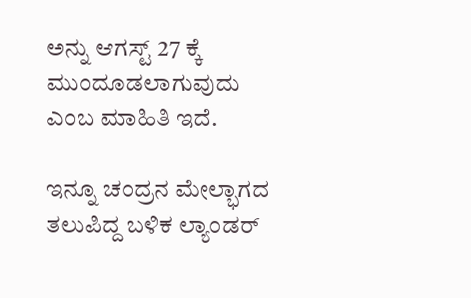ಅನ್ನು ಆಗಸ್ಟ್ 27 ಕ್ಕೆ ಮುಂದೂಡಲಾಗುವುದು ಎಂಬ ಮಾಹಿತಿ ಇದೆ.

ಇನ್ನೂ ಚಂದ್ರನ ಮೇಲ್ಭಾಗದ ತಲುಪಿದ್ದ ಬಳಿಕ ಲ್ಯಾಂಡರ್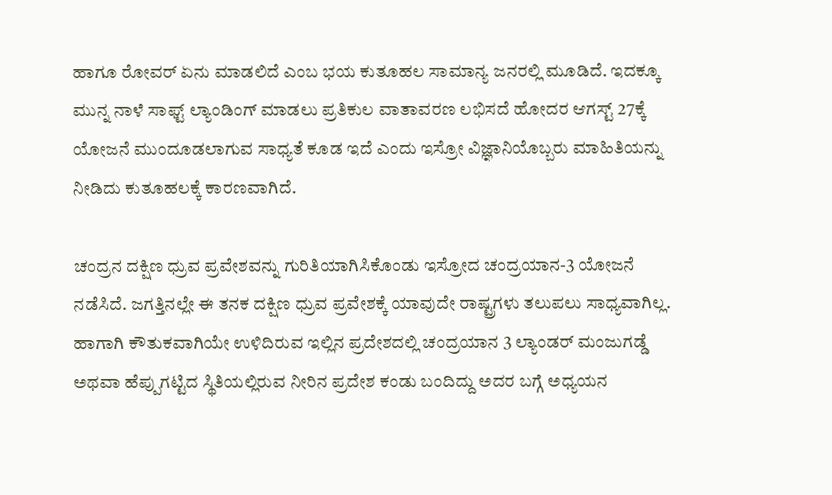ಹಾಗೂ ರೋವರ್ ಏನು ಮಾಡಲಿದೆ ಎಂಬ ಭಯ ಕುತೂಹಲ ಸಾಮಾನ್ಯ ಜನರಲ್ಲಿ ಮೂಡಿದೆ. ಇದಕ್ಕೂ ಮುನ್ನ ನಾಳೆ ಸಾಫ್ಟ್ ಲ್ಯಾಂಡಿಂಗ್ ಮಾಡಲು ಪ್ರತಿಕುಲ ವಾತಾವರಣ ಲಭಿಸದೆ ಹೋದರ ಆಗಸ್ಟ್ 27ಕ್ಕೆ ಯೋಜನೆ ಮುಂದೂಡಲಾಗುವ ಸಾಧ್ಯತೆ ಕೂಡ ಇದೆ ಎಂದು ಇಸ್ರೋ ವಿಜ್ಞಾನಿಯೊಬ್ಬರು ಮಾಹಿತಿಯನ್ನು ನೀಡಿದು ಕುತೂಹಲಕ್ಕೆ ಕಾರಣವಾಗಿದೆ.

ಚಂದ್ರನ ದಕ್ಷಿಣ ಧ್ರುವ ಪ್ರವೇಶವನ್ನು ಗುರಿತಿಯಾಗಿಸಿಕೊಂಡು ಇಸ್ರೋದ ಚಂದ್ರಯಾನ-3 ಯೋಜನೆ ನಡೆಸಿದೆ. ಜಗತ್ತಿನಲ್ಲೇ ಈ ತನಕ ದಕ್ಷಿಣ ಧ್ರುವ ಪ್ರವೇಶಕ್ಕೆ ಯಾವುದೇ ರಾಷ್ಟ್ರಗಳು ತಲುಪಲು ಸಾಧ್ಯವಾಗಿಲ್ಲ. ಹಾಗಾಗಿ ಕೌತುಕವಾಗಿಯೇ ಉಳಿದಿರುವ ಇಲ್ಲಿನ ಪ್ರದೇಶದಲ್ಲಿ ಚಂದ್ರಯಾನ 3 ಲ್ಯಾಂಡರ್ ಮಂಜುಗಡ್ಡೆ ಅಥವಾ ಹೆಪ್ಪುಗಟ್ಟಿದ ಸ್ಥಿತಿಯಲ್ಲಿರುವ ನೀರಿನ ಪ್ರದೇಶ ಕಂಡು ಬಂದಿದ್ದು ಅದರ ಬಗ್ಗೆ ಅಧ್ಯಯನ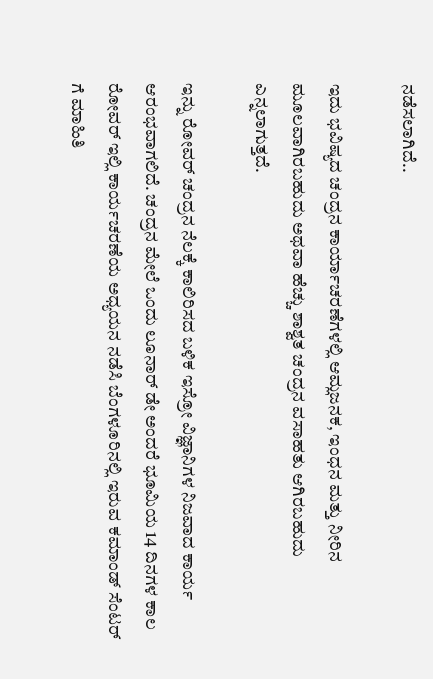ನಡೆಸಲಾಗಿದೆ..

ಇದು ಭವಿಷ್ಯದ ಚಂದ್ರನ ಕಾರ್ಯಾಚರಣೆಗಳಲ್ಲಿ ಆಮ್ಲಜನಕ, ಇಂಧನ ಮತ್ತು ನೀರಿನ ಮೂಲವಾಗಿರಬಹುದು ಅಥವಾ ಹೆಚ್ಚು ಶಾಶ್ವತ ಚಂದ್ರನ ವಸಾಹತು ಆಗಿರಬಹುದು ಎನ್ನಲಾಗುತ್ತದೆ.

ಇನ್ನು ರೋವರ್ ಚಂದ್ರನ ನೆಲಕ್ಕೆ ಕಾಲಿರಿಸದ ಬಳಿಕ ಇಸ್ರೋ ವಿಜ್ಞಾನಿಗಳ ನಿಜವಾದ ಕಾರ್ಯ ಆರಂಭವಾಗಲಿದೆ. ಚಂದ್ರನ ಮೇಲೆ ಒಂದು ಲೂನಾರ್ ಡೇ ಅಂದರೆ ಭೂಮಿಯ 14 ದಿನಗಳ ಕಾಲ ರೋವರ್ ಇಲ್ಲಿ ಕಾರ್ಯಚರಣೆಯ ಅಧ್ಯಯನ ನಡೆಸಿ ಬೆಂಗಳೂರಿನಲ್ಲಿ ಇರುವ ಕಮಾಂಡ್ ಸೆಂಟರ್ ಗೆ ಮಾಹಿತಿ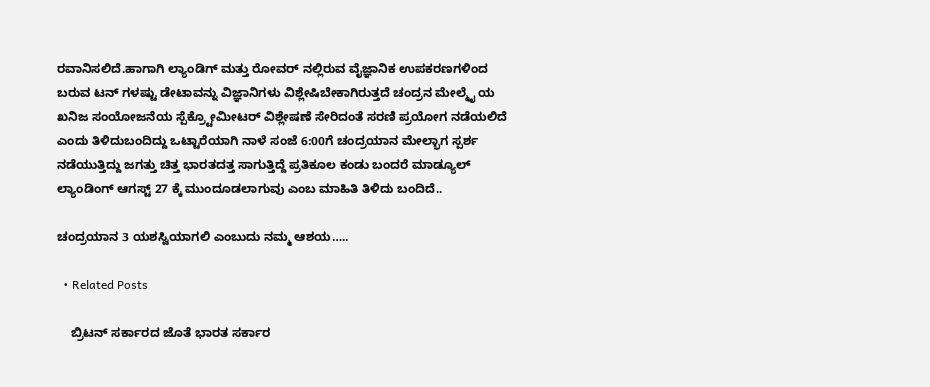ರವಾನಿಸಲಿದೆ.ಹಾಗಾಗಿ ಲ್ಯಾಂಡಿಗ್ ಮತ್ತು ರೋವರ್ ನಲ್ಲಿರುವ ವೈಜ್ಞಾನಿಕ ಉಪಕರಣಗಳಿಂದ ಬರುವ ಟನ್ ಗಳಷ್ಟು ಡೇಟಾವನ್ನು ವಿಜ್ಞಾನಿಗಳು ವಿಶ್ಲೇಷಿಬೇಕಾಗಿರುತ್ತದೆ ಚಂದ್ರನ ಮೇಲ್ಮೈ ಯ ಖನಿಜ ಸಂಯೋಜನೆಯ ಸ್ಪೆಕ್ರ್ಟೋಮೀಟರ್ ವಿಶ್ಲೇಷಣೆ ಸೇರಿದಂತೆ ಸರಣಿ ಪ್ರಯೋಗ ನಡೆಯಲಿದೆ ಎಂದು ತಿಳಿದುಬಂದಿದ್ದು ಒಟ್ಟಾರೆಯಾಗಿ ನಾಳೆ ಸಂಜೆ 6:00ಗೆ ಚಂದ್ರಯಾನ ಮೇಲ್ಭಾಗ ಸ್ಪರ್ಶ ನಡೆಯುತ್ತಿದ್ದು ಜಗತ್ತು ಚಿತ್ತ ಭಾರತದತ್ತ ಸಾಗುತ್ತಿದ್ದೆ ಪ್ರತಿಕೂಲ ಕಂಡು ಬಂದರೆ ಮಾಡ್ಯೂಲ್ ಲ್ಯಾಂಡಿಂಗ್ ಆಗಸ್ಟ್ 27 ಕ್ಕೆ ಮುಂದೂಡಲಾಗುವು ಎಂಬ ಮಾಹಿತಿ ತಿಳಿದು ಬಂದಿದೆ..

ಚಂದ್ರಯಾನ 3 ಯಶಸ್ವಿಯಾಗಲಿ ಎಂಬುದು ನಮ್ಮ ಆಶಯ…..

  • Related Posts

    ಬ್ರಿಟನ್‌ ಸರ್ಕಾರದ ಜೊತೆ ಭಾರತ ಸರ್ಕಾರ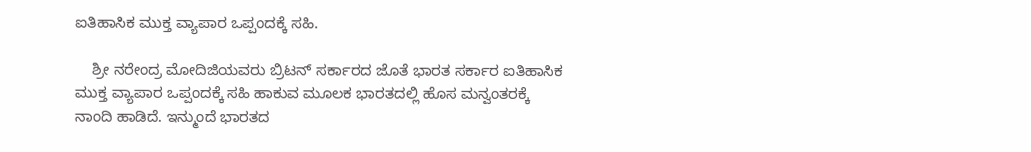ಐತಿಹಾಸಿಕ ಮುಕ್ತ ವ್ಯಾಪಾರ ಒಪ್ಪಂದಕ್ಕೆ ಸಹಿ.

    ಶ್ರೀ ನರೇಂದ್ರ ಮೋದಿಜಿಯವರು ಬ್ರಿಟನ್‌ ಸರ್ಕಾರದ ಜೊತೆ ಭಾರತ ಸರ್ಕಾರ ಐತಿಹಾಸಿಕ ಮುಕ್ತ ವ್ಯಾಪಾರ ಒಪ್ಪಂದಕ್ಕೆ ಸಹಿ ಹಾಕುವ ಮೂಲಕ ಭಾರತದಲ್ಲಿ ಹೊಸ ಮನ್ವಂತರಕ್ಕೆ ನಾಂದಿ ಹಾಡಿದೆ. ಇನ್ಮುಂದೆ ಭಾರತದ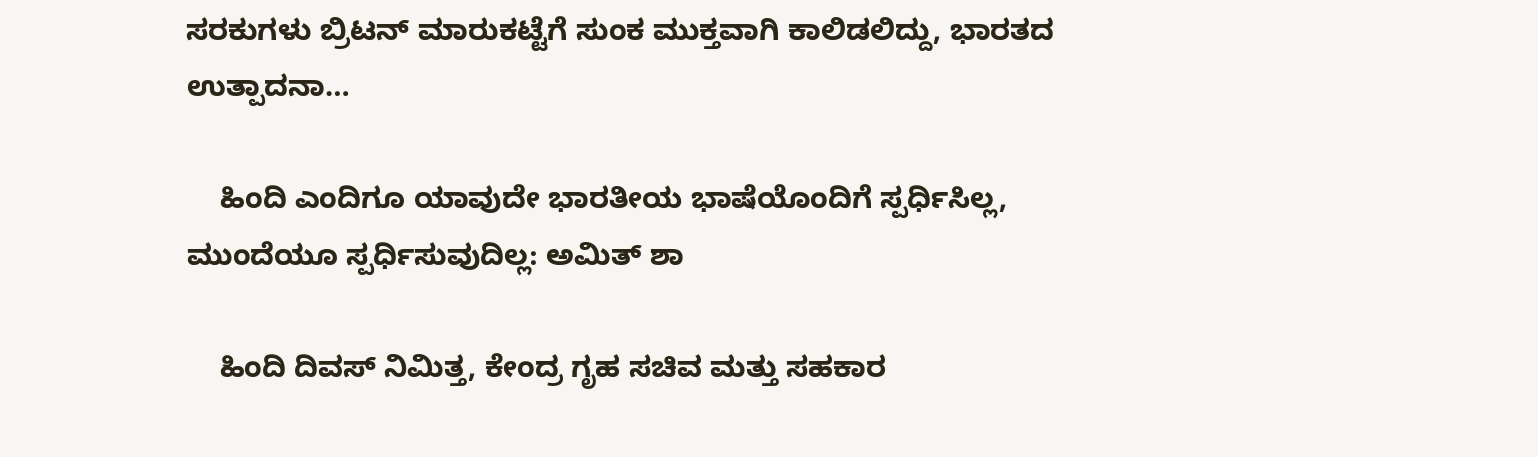ಸರಕುಗಳು ಬ್ರಿಟನ್‌ ಮಾರುಕಟ್ಟೆಗೆ ಸುಂಕ ಮುಕ್ತವಾಗಿ ಕಾಲಿಡಲಿದ್ದು, ಭಾರತದ ಉತ್ಪಾದನಾ…

    ಹಿಂದಿ ಎಂದಿಗೂ ಯಾವುದೇ ಭಾರತೀಯ ಭಾಷೆಯೊಂದಿಗೆ ಸ್ಪರ್ಧಿಸಿಲ್ಲ, ಮುಂದೆಯೂ ಸ್ಪರ್ಧಿಸುವುದಿಲ್ಲ: ಅಮಿತ್ ಶಾ

    ಹಿಂದಿ ದಿವಸ್‌ ನಿಮಿತ್ತ, ಕೇಂದ್ರ ಗೃಹ ಸಚಿವ ಮತ್ತು ಸಹಕಾರ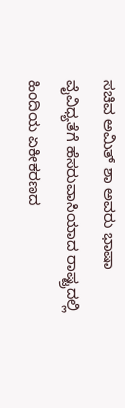ಸಚಿವ ಅಮಿತ್ ಶಾ ಅವರು ಭಾಷಾ ವೈವಿಧ್ಯತೆಗೆ ಹೆಸರುವಾಸಿಯಾದ ರಾಷ್ಟ್ರದಲ್ಲಿ ಹಿಂದಿಯ ಏಕೀಕರಣದ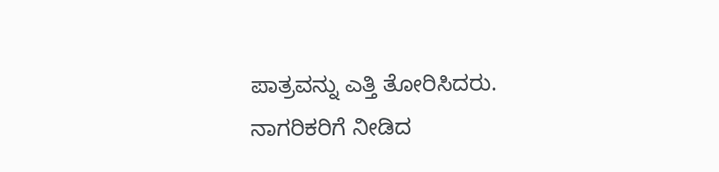ಪಾತ್ರವನ್ನು ಎತ್ತಿ ತೋರಿಸಿದರು. ನಾಗರಿಕರಿಗೆ ನೀಡಿದ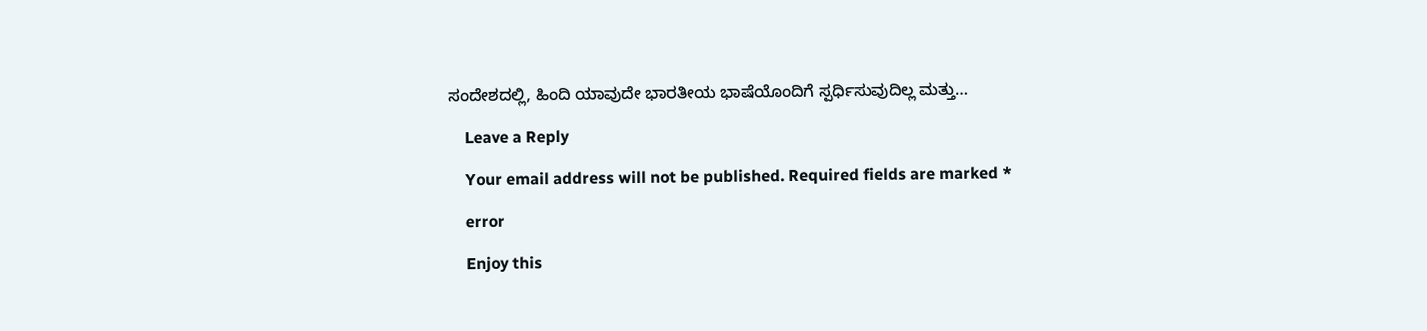ಸಂದೇಶದಲ್ಲಿ, ಹಿಂದಿ ಯಾವುದೇ ಭಾರತೀಯ ಭಾಷೆಯೊಂದಿಗೆ ಸ್ಪರ್ಧಿಸುವುದಿಲ್ಲ ಮತ್ತು…

    Leave a Reply

    Your email address will not be published. Required fields are marked *

    error

    Enjoy this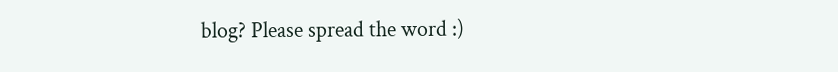blog? Please spread the word :)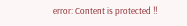error: Content is protected !!